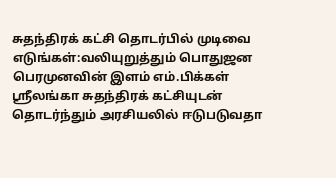சுதந்திரக் கட்சி தொடர்பில் முடிவை எடுங்கள்:வலியுறுத்தும் பொதுஜன பெரமுனவின் இளம் எம்.பிக்கள்
ஸ்ரீலங்கா சுதந்திரக் கட்சியுடன் தொடர்ந்தும் அரசியலில் ஈடுபடுவதா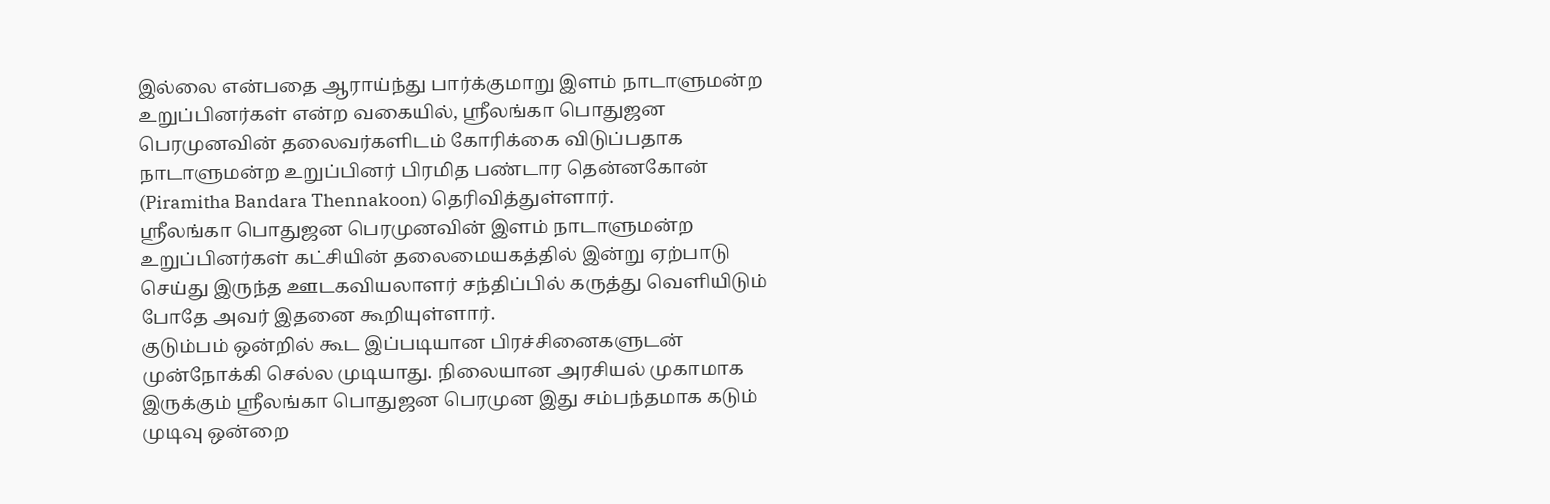இல்லை என்பதை ஆராய்ந்து பார்க்குமாறு இளம் நாடாளுமன்ற உறுப்பினர்கள் என்ற வகையில், ஸ்ரீலங்கா பொதுஜன பெரமுனவின் தலைவர்களிடம் கோரிக்கை விடுப்பதாக நாடாளுமன்ற உறுப்பினர் பிரமித பண்டார தென்னகோன் (Piramitha Bandara Thennakoon) தெரிவித்துள்ளார்.
ஸ்ரீலங்கா பொதுஜன பெரமுனவின் இளம் நாடாளுமன்ற உறுப்பினர்கள் கட்சியின் தலைமையகத்தில் இன்று ஏற்பாடு செய்து இருந்த ஊடகவியலாளர் சந்திப்பில் கருத்து வெளியிடும் போதே அவர் இதனை கூறியுள்ளார்.
குடும்பம் ஒன்றில் கூட இப்படியான பிரச்சினைகளுடன் முன்நோக்கி செல்ல முடியாது. நிலையான அரசியல் முகாமாக இருக்கும் ஸ்ரீலங்கா பொதுஜன பெரமுன இது சம்பந்தமாக கடும் முடிவு ஒன்றை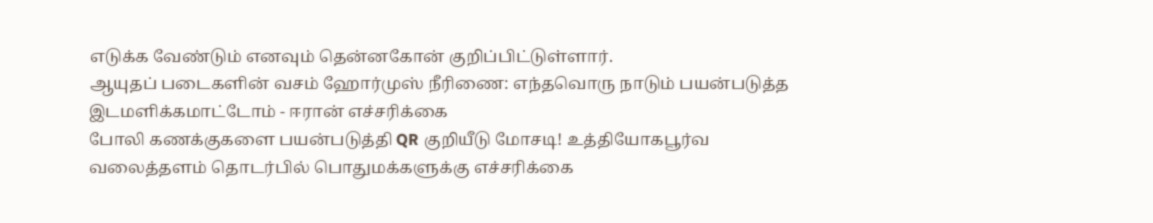எடுக்க வேண்டும் எனவும் தென்னகோன் குறிப்பிட்டுள்ளார்.
ஆயுதப் படைகளின் வசம் ஹோர்முஸ் நீரிணை: எந்தவொரு நாடும் பயன்படுத்த இடமளிக்கமாட்டோம் - ஈரான் எச்சரிக்கை
போலி கணக்குகளை பயன்படுத்தி QR குறியீடு மோசடி! உத்தியோகபூர்வ வலைத்தளம் தொடர்பில் பொதுமக்களுக்கு எச்சரிக்கை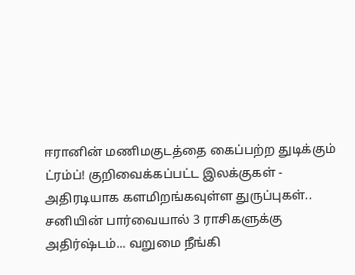ஈரானின் மணிமகுடத்தை கைப்பற்ற துடிக்கும் ட்ரம்ப்! குறிவைக்கப்பட்ட இலக்குகள் - அதிரடியாக களமிறங்கவுள்ள துருப்புகள்..
சனியின் பார்வையால் 3 ராசிகளுக்கு அதிர்ஷ்டம்... வறுமை நீங்கி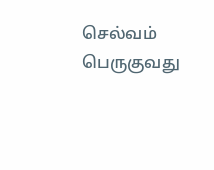செல்வம் பெருகுவது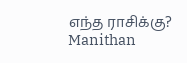எந்த ராசிக்கு? Manithan